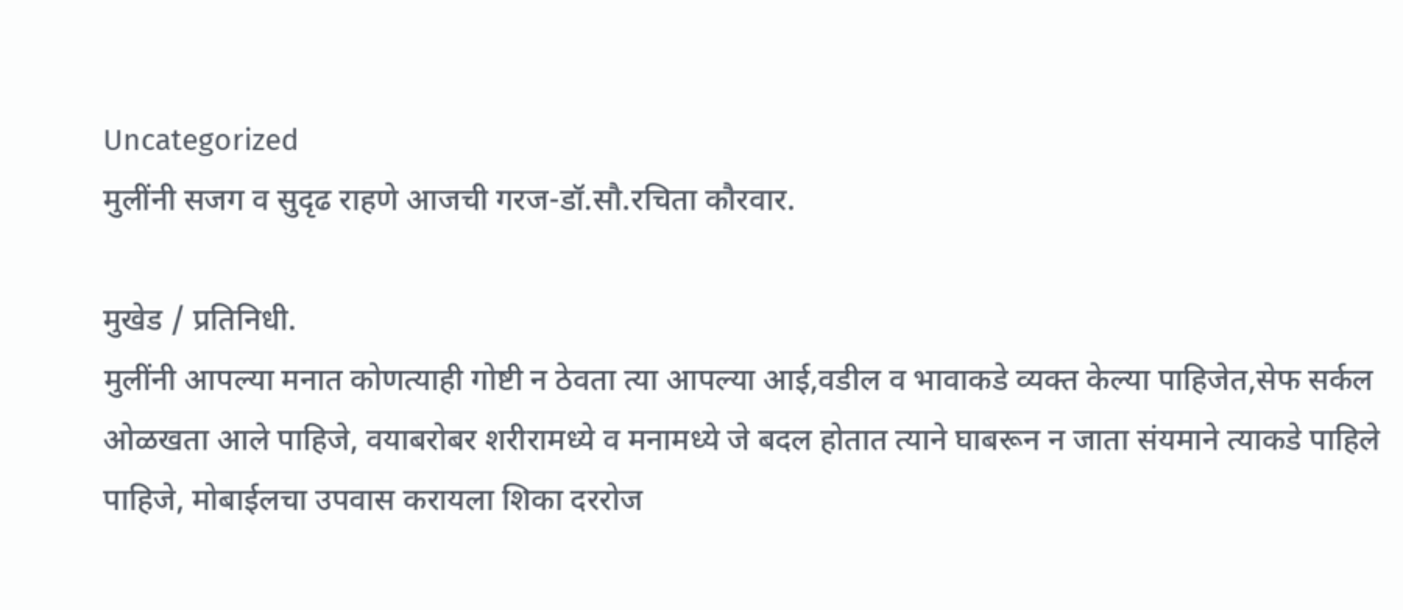Uncategorized
मुलींनी सजग व सुदृढ राहणे आजची गरज-डॉ.सौ.रचिता कौरवार.

मुखेड / प्रतिनिधी.
मुलींनी आपल्या मनात कोणत्याही गोष्टी न ठेवता त्या आपल्या आई,वडील व भावाकडे व्यक्त केल्या पाहिजेत,सेफ सर्कल ओळखता आले पाहिजे, वयाबरोबर शरीरामध्ये व मनामध्ये जे बदल होतात त्याने घाबरून न जाता संयमाने त्याकडे पाहिले पाहिजे, मोबाईलचा उपवास करायला शिका दररोज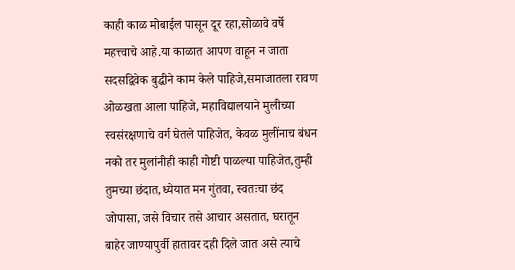काही काळ मोबाईल पासून दूर रहा,सोळावे वर्षे महत्त्वाचे आहे.या काळात आपण वाहून न जाता सदसद्विवेक बुद्धीने काम केले पाहिजे,समाजातला रावण ओळखता आला पाहिजे, महाविद्यालयाने मुलीच्या स्वसंरक्षणाचे वर्ग घेतले पाहिजेत, केवळ मुलींनाच बंधन नको तर मुलांनीही काही गोष्टी पाळल्या पाहिजेत,तुम्ही तुमच्या छंदात,ध्येयात मन गुंतवा, स्वतःचा छंद जोपासा, जसे विचार तसे आचार असतात, घरातून बाहेर जाण्यापुर्वी हातावर दही दिले जात असे त्याचे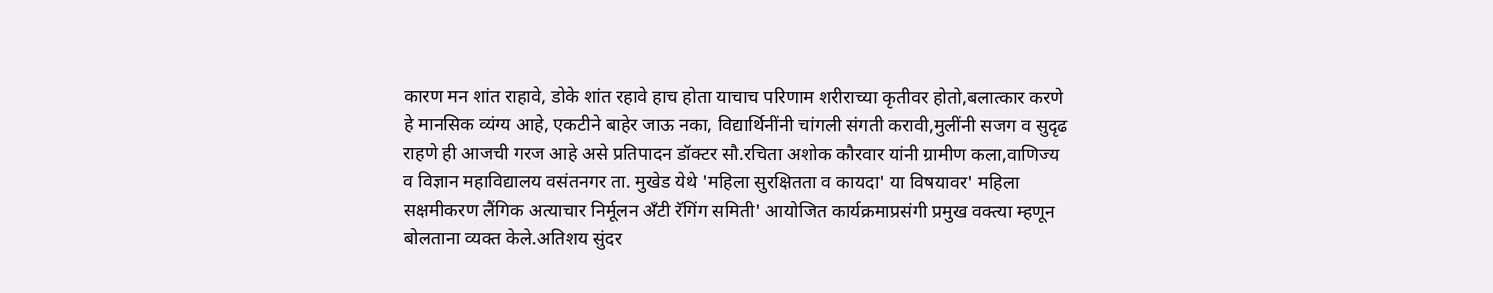कारण मन शांत राहावे, डोके शांत रहावे हाच होता याचाच परिणाम शरीराच्या कृतीवर होतो,बलात्कार करणे हे मानसिक व्यंग्य आहे, एकटीने बाहेर जाऊ नका, विद्यार्थिनींनी चांगली संगती करावी,मुलींनी सजग व सुदृढ राहणे ही आजची गरज आहे असे प्रतिपादन डॉक्टर सौ.रचिता अशोक कौरवार यांनी ग्रामीण कला,वाणिज्य व विज्ञान महाविद्यालय वसंतनगर ता. मुखेड येथे 'महिला सुरक्षितता व कायदा' या विषयावर' महिला सक्षमीकरण लैंगिक अत्याचार निर्मूलन अँटी रॅगिंग समिती' आयोजित कार्यक्रमाप्रसंगी प्रमुख वक्त्या म्हणून बोलताना व्यक्त केले.अतिशय सुंदर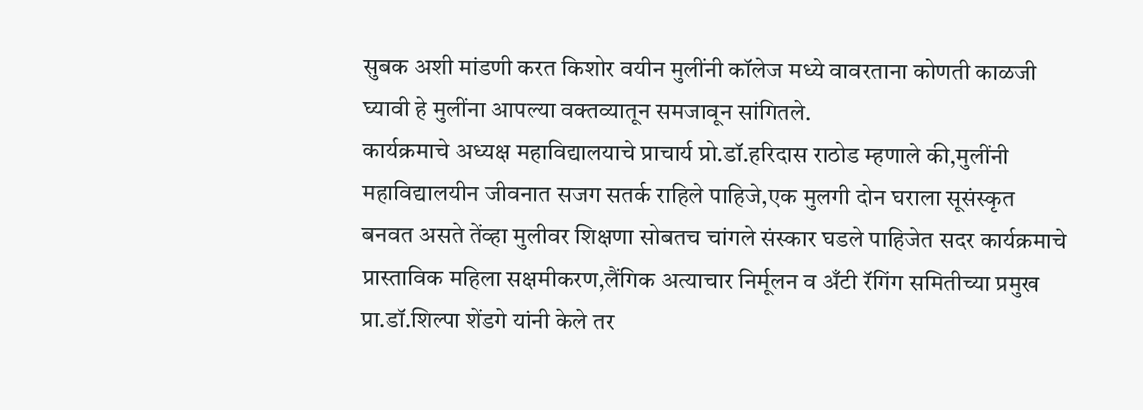सुबक अशी मांडणी करत किशोर वयीन मुलींनी कॉलेज मध्ये वावरताना कोणती काळजी घ्यावी हे मुलींना आपल्या वक्तव्यातून समजावून सांगितले.
कार्यक्रमाचे अध्यक्ष महाविद्यालयाचे प्राचार्य प्रो.डॉ.हरिदास राठोड म्हणाले की,मुलींनी महाविद्यालयीन जीवनात सजग सतर्क राहिले पाहिजे,एक मुलगी दोन घराला सूसंस्कृत बनवत असते तेंव्हा मुलीवर शिक्षणा सोबतच चांगले संस्कार घडले पाहिजेत सदर कार्यक्रमाचे प्रास्ताविक महिला सक्षमीकरण,लैंगिक अत्याचार निर्मूलन व अँटी रॅगिंग समितीच्या प्रमुख प्रा.डॉ.शिल्पा शेंडगे यांनी केले तर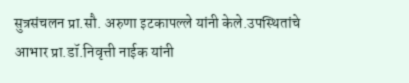सुत्रसंचलन प्रा.सौ. अरुणा इटकापल्ले यांनी केले.उपस्थितांचे आभार प्रा.डॉ.निवृत्ती नाईक यांनी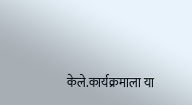केले.कार्यक्रमाला या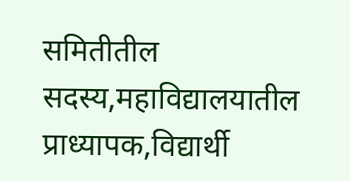समितीतील सदस्य,महाविद्यालयातील प्राध्यापक,विद्यार्थी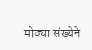मोठ्या संख्येने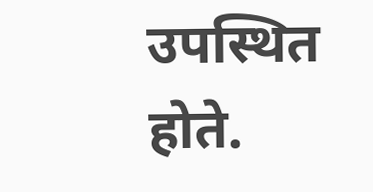उपस्थित होते.